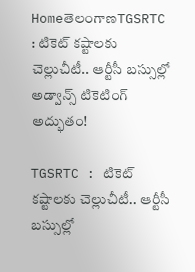HomeతెలంగాణTGSRTC : టికెట్ కష్టాలకు చెల్లుచీటీ.. ఆర్టీసీ బస్సుల్లో అడ్వాన్స్ టికెటింగ్ అద్భుతం!

TGSRTC : టికెట్ కష్టాలకు చెల్లుచీటీ.. ఆర్టీసీ బస్సుల్లో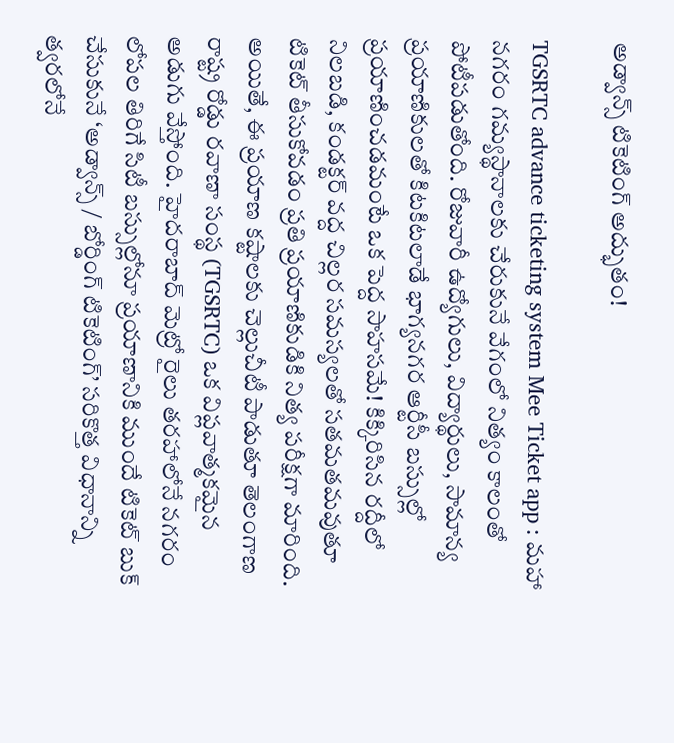అడ్వాన్స్ టికెటింగ్ అద్భుతం!

TGSRTC advance ticketing system Mee Ticket app : మహా నగరం గమ్యస్థానాలకు చేరుకునే వేగంలో నిత్యం కాలంతో పోటీపడుతోంది. రోజువారీ ఉద్యోగులు, విద్యార్థులు, సామాన్య ప్రయాణికులతో కిటకిటలాడే భాగ్యనగర ఆర్టీసీ బస్సుల్లో ప్రయాణించడమంటే ఒక పెద్ద సాహసమే! కిక్కిరిసిన రద్దీలో నిలబడి, కండక్టర్ వద్ద చిల్లర సమస్యలతో సతమతమవుతూ టికెట్ తీసుకోవడం ప్రతి ప్రయాణికుడికి నిత్య పరీక్షగా మారింది. అయితే, ఈ ప్రయాణ కష్టాలకు చెల్లుచీటీ పాడుతూ తెలంగాణ రాష్ట్ర రోడ్డు రవాణా సంస్థ (TGSRTC) ఒక విప్లవాత్మకమైన అడుగు వేస్తోంది. హైదరాబాద్ మెట్రో రైలు తరహాలోనే నగరం లోపల తిరిగే సిటీ బస్సుల్లోనూ ప్రయాణానికి ముందే టికెట్ బుక్ చేసుకునే ‘అడ్వాన్స్ / బోర్డింగ్ టికెటింగ్’ సరికొత్త విధానాన్ని త్వరలోనే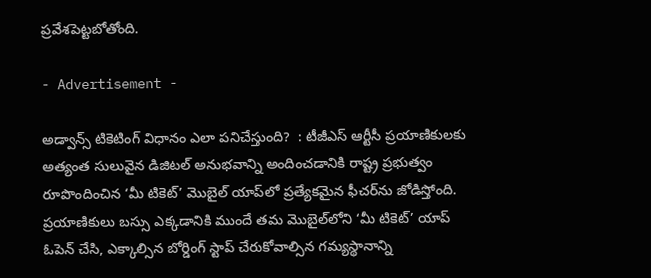ప్రవేశపెట్టబోతోంది.

- Advertisement -

అడ్వాన్స్ టికెటింగ్ విధానం ఎలా పనిచేస్తుంది?  : టీజీఎస్ ఆర్టీసీ ప్రయాణికులకు అత్యంత సులువైన డిజిటల్ అనుభవాన్ని అందించడానికి రాష్ట్ర ప్రభుత్వం రూపొందించిన ‘మీ టికెట్’ మొబైల్ యాప్‌లో ప్రత్యేకమైన ఫీచర్‌ను జోడిస్తోంది. ప్రయాణికులు బస్సు ఎక్కడానికి ముందే తమ మొబైల్‌లోని ‘మీ టికెట్’ యాప్‌ ఓపెన్ చేసి, ఎక్కాల్సిన బోర్డింగ్ స్టాప్ చేరుకోవాల్సిన గమ్యస్థానాన్ని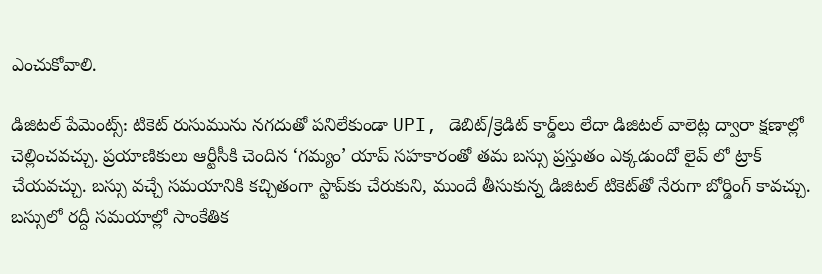ఎంచుకోవాలి.

డిజిటల్ పేమెంట్స్: టికెట్ రుసుమును నగదుతో పనిలేకుండా UPI, డెబిట్/క్రెడిట్ కార్డ్‌లు లేదా డిజిటల్ వాలెట్ల ద్వారా క్షణాల్లో చెల్లించవచ్చు. ప్రయాణికులు ఆర్టీసీకి చెందిన ‘గమ్యం’ యాప్ సహకారంతో తమ బస్సు ప్రస్తుతం ఎక్కడుందో లైవ్ లో ట్రాక్ చేయవచ్చు. బస్సు వచ్చే సమయానికి కచ్చితంగా స్టాప్‌కు చేరుకుని, ముందే తీసుకున్న డిజిటల్ టికెట్‌తో నేరుగా బోర్డింగ్ కావచ్చు. బస్సులో రద్దీ సమయాల్లో సాంకేతిక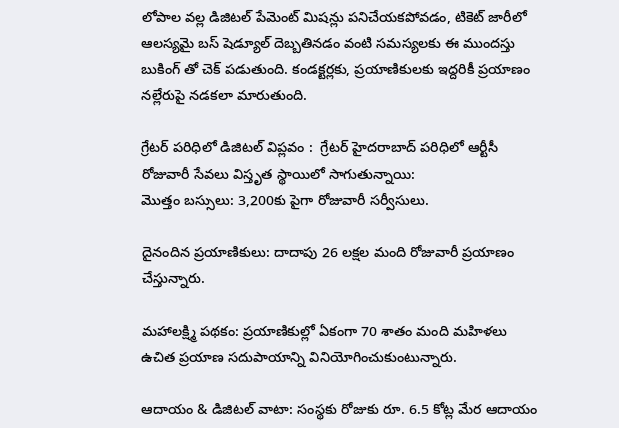లోపాల వల్ల డిజిటల్ పేమెంట్ మిషన్లు పనిచేయకపోవడం, టికెట్ జారీలో ఆలస్యమై బస్ షెడ్యూల్ దెబ్బతినడం వంటి సమస్యలకు ఈ ముందస్తు బుకింగ్ తో చెక్ పడుతుంది. కండక్టర్లకు, ప్రయాణికులకు ఇద్దరికీ ప్రయాణం నల్లేరుపై నడకలా మారుతుంది.

గ్రేటర్ పరిధిలో డిజిటల్ విప్లవం :  గ్రేటర్ హైదరాబాద్ పరిధిలో ఆర్టీసీ రోజువారీ సేవలు విస్తృత స్థాయిలో సాగుతున్నాయి:
మొత్తం బస్సులు: 3,200కు పైగా రోజువారీ సర్వీసులు.

దైనందిన ప్రయాణికులు: దాదాపు 26 లక్షల మంది రోజువారీ ప్రయాణం చేస్తున్నారు.

మహాలక్ష్మి పథకం: ప్రయాణికుల్లో ఏకంగా 70 శాతం మంది మహిళలు ఉచిత ప్రయాణ సదుపాయాన్ని వినియోగించుకుంటున్నారు.

ఆదాయం & డిజిటల్ వాటా: సంస్థకు రోజుకు రూ. 6.5 కోట్ల మేర ఆదాయం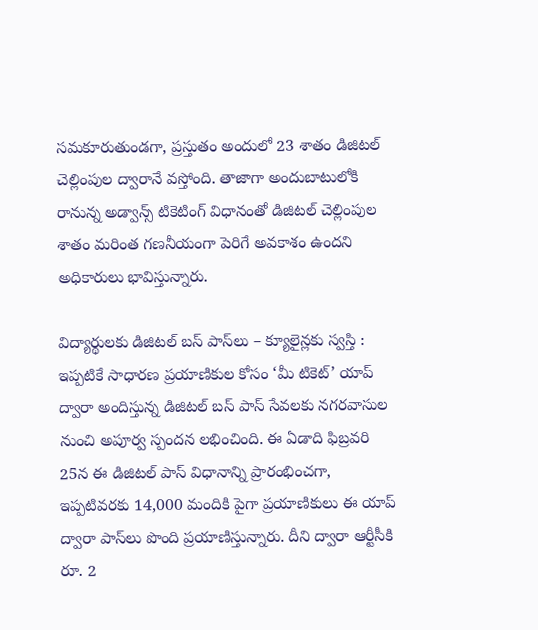సమకూరుతుండగా, ప్రస్తుతం అందులో 23 శాతం డిజిటల్ చెల్లింపుల ద్వారానే వస్తోంది. తాజాగా అందుబాటులోకి రానున్న అడ్వాన్స్ టికెటింగ్ విధానంతో డిజిటల్ చెల్లింపుల శాతం మరింత గణనీయంగా పెరిగే అవకాశం ఉందని అధికారులు భావిస్తున్నారు.

విద్యార్థులకు డిజిటల్ బస్ పాస్‌లు – క్యూలైన్లకు స్వస్తి : ఇప్పటికే సాధారణ ప్రయాణికుల కోసం ‘మీ టికెట్’ యాప్ ద్వారా అందిస్తున్న డిజిటల్ బస్ పాస్ సేవలకు నగరవాసుల నుంచి అపూర్వ స్పందన లభించింది. ఈ ఏడాది ఫిబ్రవరి 25న ఈ డిజిటల్ పాస్ విధానాన్ని ప్రారంభించగా, ఇప్పటివరకు 14,000 మందికి పైగా ప్రయాణికులు ఈ యాప్ ద్వారా పాస్‌లు పొంది ప్రయాణిస్తున్నారు. దీని ద్వారా ఆర్టీసీకి రూ. 2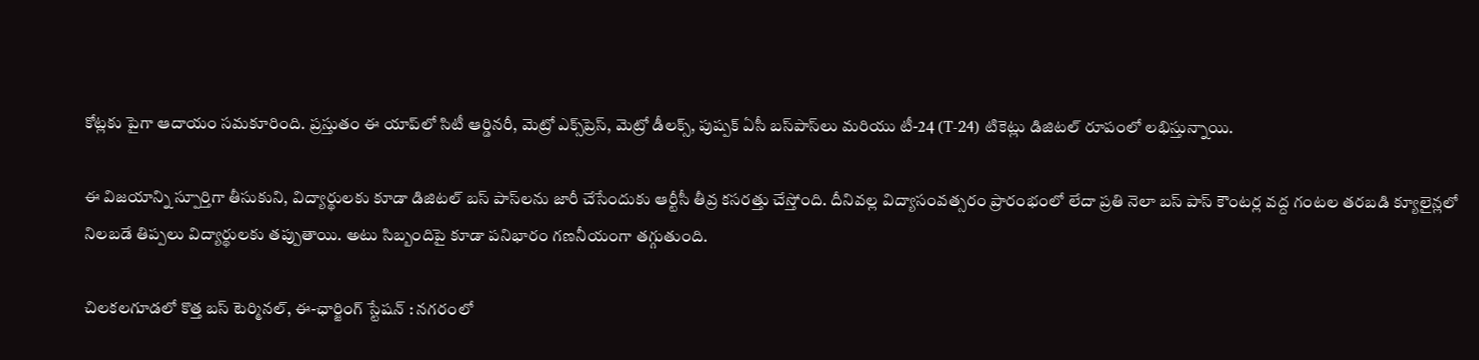కోట్లకు పైగా ఆదాయం సమకూరింది. ప్రస్తుతం ఈ యాప్‌లో సిటీ ఆర్డినరీ, మెట్రో ఎక్స్‌ప్రెస్, మెట్రో డీలక్స్, పుష్పక్ ఏసీ బస్‌పాస్‌లు మరియు టీ-24 (T-24) టికెట్లు డిజిటల్ రూపంలో లభిస్తున్నాయి.

ఈ విజయాన్ని స్పూర్తిగా తీసుకుని, విద్యార్థులకు కూడా డిజిటల్ బస్ పాస్‌లను జారీ చేసేందుకు ఆర్టీసీ తీవ్ర కసరత్తు చేస్తోంది. దీనివల్ల విద్యాసంవత్సరం ప్రారంభంలో లేదా ప్రతి నెలా బస్ పాస్ కౌంటర్ల వద్ద గంటల తరబడి క్యూలైన్లలో నిలబడే తిప్పలు విద్యార్థులకు తప్పుతాయి. అటు సిబ్బందిపై కూడా పనిభారం గణనీయంగా తగ్గుతుంది.

చిలకలగూడలో కొత్త బస్ టెర్మినల్, ఈ-ఛార్జింగ్ స్టేషన్ : నగరంలో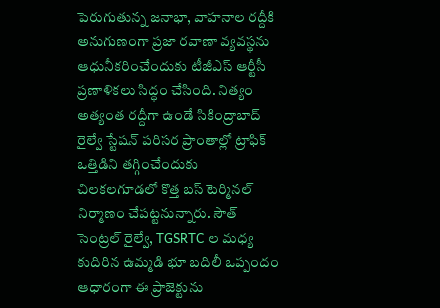పెరుగుతున్న జనాభా, వాహనాల రద్దీకి అనుగుణంగా ప్రజా రవాణా వ్యవస్థను ఆధునీకరించేందుకు టీజీఎస్ ఆర్టీసీ ప్రణాళికలు సిద్ధం చేసింది. నిత్యం అత్యంత రద్దీగా ఉండే సికింద్రాబాద్ రైల్వే స్టేషన్ పరిసర ప్రాంతాల్లో ట్రాఫిక్ ఒత్తిడిని తగ్గించేందుకు చిలకలగూడలో కొత్త బస్ టెర్మినల్ నిర్మాణం చేపట్టనున్నారు. సౌత్ సెంట్రల్ రైల్వే, TGSRTC ల మధ్య కుదిరిన ఉమ్మడి భూ బదిలీ ఒప్పందం  ఆధారంగా ఈ ప్రాజెక్టును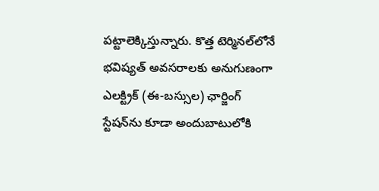పట్టాలెక్కిస్తున్నారు. కొత్త టెర్మినల్‌లోనే భవిష్యత్ అవసరాలకు అనుగుణంగా ఎలక్ట్రిక్ (ఈ-బస్సుల) ఛార్జింగ్ స్టేషన్‌ను కూడా అందుబాటులోకి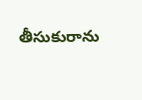తీసుకురాను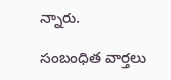న్నారు.

సంబంధిత వార్తలు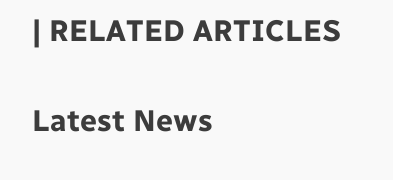| RELATED ARTICLES

Latest News